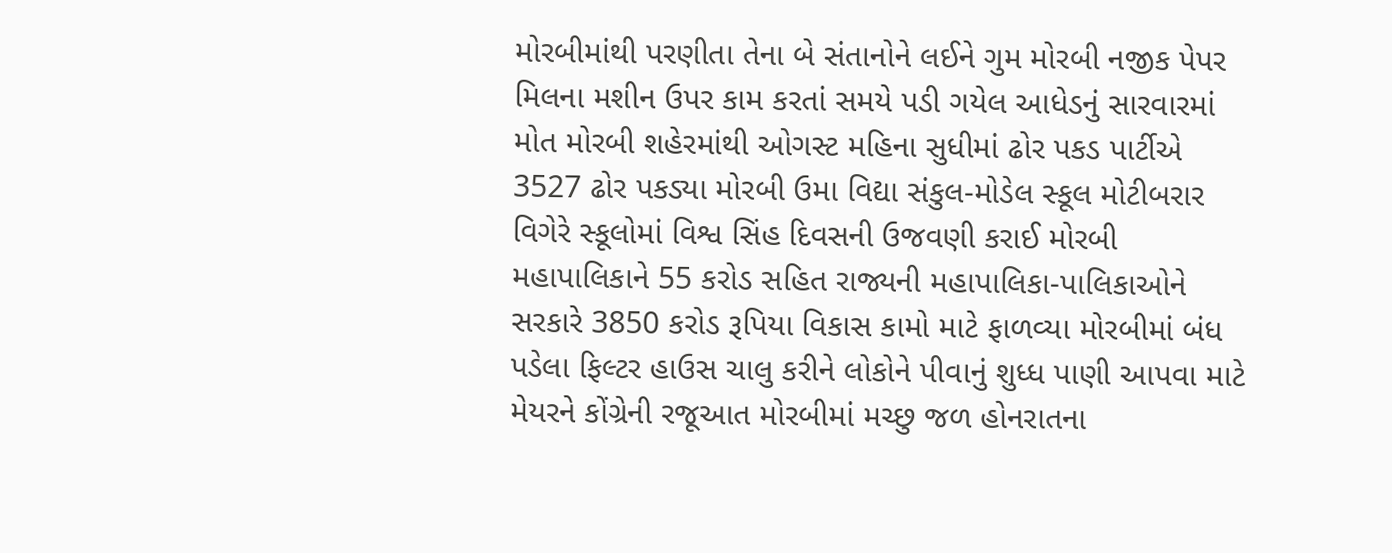મોરબીમાંથી પરણીતા તેના બે સંતાનોને લઈને ગુમ મોરબી નજીક પેપર મિલના મશીન ઉપર કામ કરતાં સમયે પડી ગયેલ આધેડનું સારવારમાં મોત મોરબી શહેરમાંથી ઓગસ્ટ મહિના સુધીમાં ઢોર પકડ પાર્ટીએ 3527 ઢોર પકડ્યા મોરબી ઉમા વિદ્યા સંકુલ-મોડેલ સ્કૂલ મોટીબરાર વિગેરે સ્કૂલોમાં વિશ્વ સિંહ દિવસની ઉજવણી કરાઈ મોરબી મહાપાલિકાને 55 કરોડ સહિત રાજ્યની મહાપાલિકા-પાલિકાઓને સરકારે 3850 કરોડ રૂપિયા વિકાસ કામો માટે ફાળવ્યા મોરબીમાં બંધ પડેલા ફિલ્ટર હાઉસ ચાલુ કરીને લોકોને પીવાનું શુધ્ધ પાણી આપવા માટે મેયરને કોંગ્રેની રજૂઆત મોરબીમાં મચ્છુ જળ હોનરાતના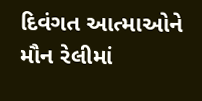દિવંગત આત્માઓને મૌન રેલીમાં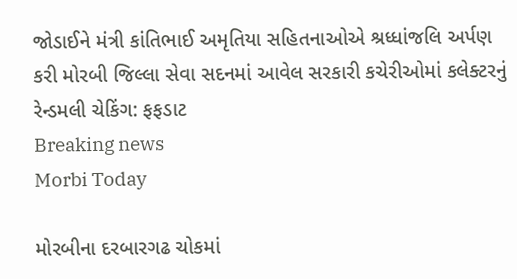જોડાઈને મંત્રી કાંતિભાઈ અમૃતિયા સહિતનાઓએ શ્રધ્ધાંજલિ અર્પણ કરી મોરબી જિલ્લા સેવા સદનમાં આવેલ સરકારી કચેરીઓમાં કલેક્ટરનું રેન્ડમલી ચેકિંગ: ફફડાટ
Breaking news
Morbi Today

મોરબીના દરબારગઢ ચોકમાં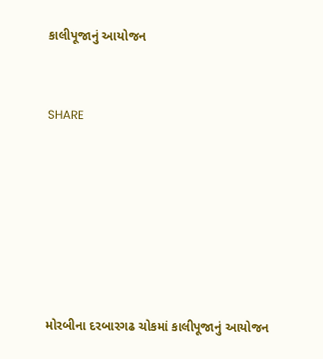કાલીપૂજાનું આયોજન


SHARE







મોરબીના દરબારગઢ ચોકમાં કાલીપૂજાનું આયોજન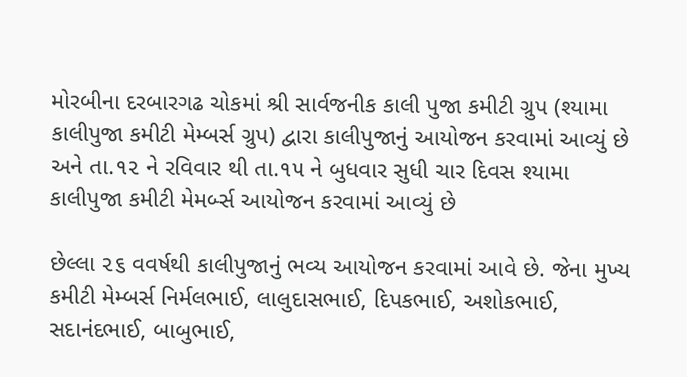મોરબીના દરબારગઢ ચોકમાં શ્રી સાર્વજનીક કાલી પુજા કમીટી ગ્રુપ (શ્યામા કાલીપુજા કમીટી મેમ્બર્સ ગ્રુપ) દ્વારા કાલીપુજાનું આયોજન કરવામાં આવ્યું છે અને તા.૧૨ ને રવિવાર થી તા.૧૫ ને બુધવાર સુધી ચાર દિવસ શ્યામા કાલીપુજા કમીટી મેમર્બ્સ આયોજન કરવામાં આવ્યું છે

છેલ્લા ૨૬ વવર્ષથી કાલીપુજાનું ભવ્ય આયોજન કરવામાં આવે છે. જેના મુખ્ય કમીટી મેમ્બર્સ નિર્મલભાઈ, લાલુદાસભાઈ, દિપકભાઈ, અશોકભાઈ, સદાનંદભાઈ, બાબુભાઈ,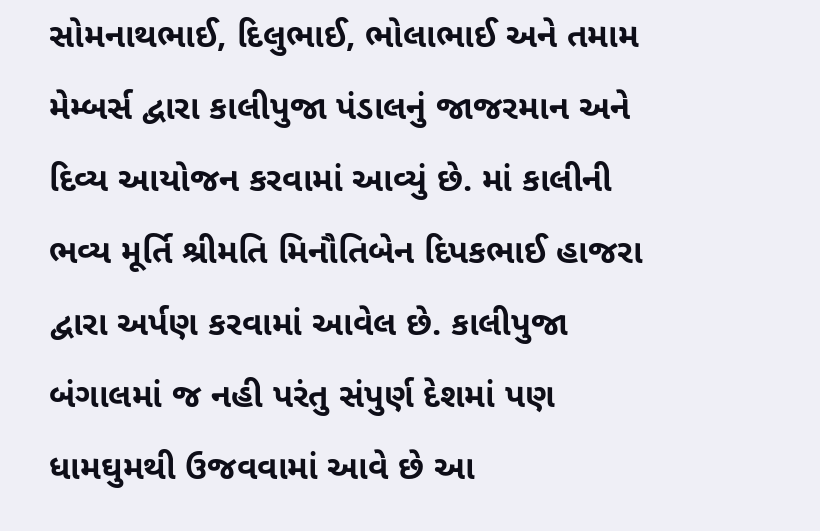સોમનાથભાઈ, દિલુભાઈ, ભોલાભાઈ અને તમામ મેમ્બર્સ દ્વારા કાલીપુજા પંડાલનું જાજરમાન અને દિવ્ય આયોજન કરવામાં આવ્યું છે. માં કાલીની ભવ્ય મૂર્તિ શ્રીમતિ મિનૌતિબેન દિપકભાઈ હાજરા દ્વારા અર્પણ કરવામાં આવેલ છે. કાલીપુજા બંગાલમાં જ નહી પરંતુ સંપુર્ણ દેશમાં પણ ધામઘુમથી ઉજવવામાં આવે છે આ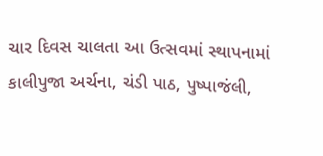ચાર દિવસ ચાલતા આ ઉત્સવમાં સ્થાપનામાં કાલીપુજા અર્ચના, ચંડી પાઠ, પુષ્પાજંલી,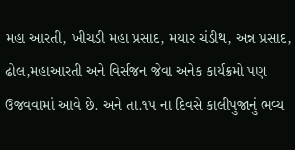મહા આરતી, ખીચડી મહા પ્રસાદ, મયાર ચંડીથ, અન્ન પ્રસાદ, ઢોલ,મહાઆરતી અને વિર્સજન જેવા અનેક કાર્યક્રમો પણ ઉજવવામાં આવે છે. અને તા.૧૫ ના દિવસે કાલીપુજાનું ભવ્ય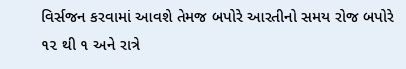વિર્સજન કરવામાં આવશે તેમજ બપોરે આરતીનો સમય રોજ બપોરે ૧૨ થી ૧ અને રાત્રે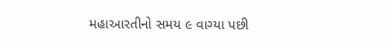મહાઆરતીનો સમય ૯ વાગ્યા પછી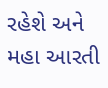રહેશે અને મહા આરતી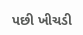પછી ખીચડી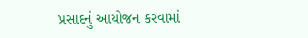પ્રસાદનું આયોજન કરવામાં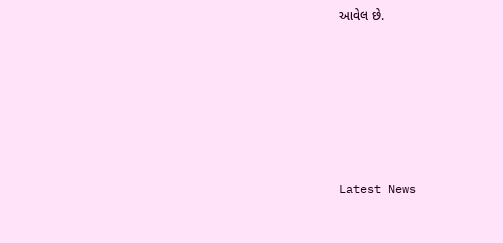આવેલ છે.






Latest News